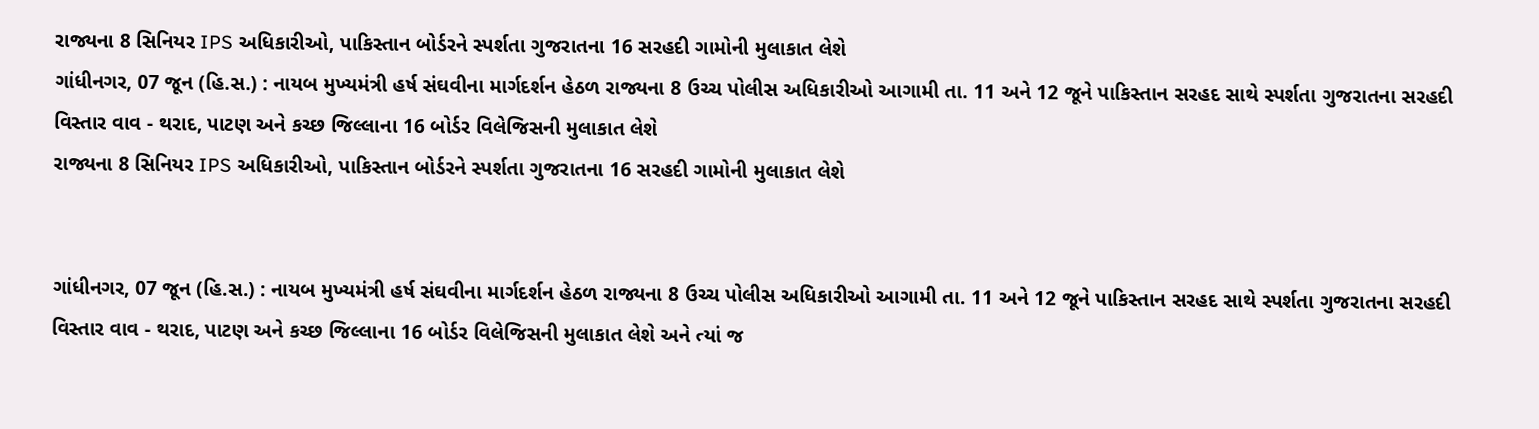રાજ્યના 8 સિનિયર IPS અધિકારીઓ, પાકિસ્તાન બોર્ડરને સ્પર્શતા ગુજરાતના 16 સરહદી ગામોની મુલાકાત લેશે
ગાંધીનગર, 07 જૂન (હિ.સ.) : નાયબ મુખ્યમંત્રી હર્ષ સંઘવીના માર્ગદર્શન હેઠળ રાજ્યના 8 ઉચ્ચ પોલીસ અધિકારીઓ આગામી તા. 11 અને 12 જૂને પાકિસ્તાન સરહદ સાથે સ્પર્શતા ગુજરાતના સરહદી વિસ્તાર વાવ - થરાદ, પાટણ અને કચ્છ જિલ્લાના 16 બોર્ડર વિલેજિસની મુલાકાત લેશે
રાજ્યના 8 સિનિયર IPS અધિકારીઓ, પાકિસ્તાન બોર્ડરને સ્પર્શતા ગુજરાતના 16 સરહદી ગામોની મુલાકાત લેશે


ગાંધીનગર, 07 જૂન (હિ.સ.) : નાયબ મુખ્યમંત્રી હર્ષ સંઘવીના માર્ગદર્શન હેઠળ રાજ્યના 8 ઉચ્ચ પોલીસ અધિકારીઓ આગામી તા. 11 અને 12 જૂને પાકિસ્તાન સરહદ સાથે સ્પર્શતા ગુજરાતના સરહદી વિસ્તાર વાવ - થરાદ, પાટણ અને કચ્છ જિલ્લાના 16 બોર્ડર વિલેજિસની મુલાકાત લેશે અને ત્યાં જ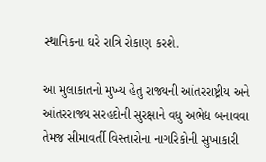સ્થાનિકના ઘરે રાત્રિ રોકાણ કરશે.

આ મુલાકાતનો મુખ્ય હેતુ રાજ્યની આંતરરાષ્ટ્રીય અને આંતરરાજ્ય સરહદોની સુરક્ષાને વધુ અભેદ્ય બનાવવા તેમજ સીમાવર્તી વિસ્તારોના નાગરિકોની સુખાકારી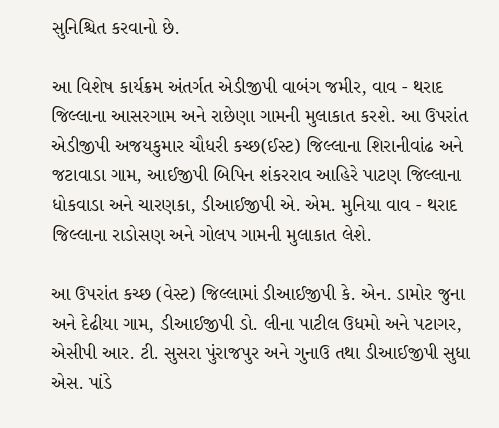સુનિશ્ચિત કરવાનો છે.

આ વિશેષ કાર્યક્રમ અંતર્ગત એડીજીપી વાબંગ જમીર, વાવ - થરાદ જિલ્લાના આસરગામ અને રાછેણા ગામની મુલાકાત કરશે. આ ઉપરાંત એડીજીપી અજયકુમાર ચૌધરી કચ્છ(ઈસ્ટ) જિલ્લાના શિરાનીવાંઢ અને જટાવાડા ગામ, આઈજીપી બિપિન શંકરરાવ આહિરે પાટણ જિલ્લાના ધોકવાડા અને ચારણકા, ડીઆઈજીપી એ. એમ. મુનિયા વાવ - થરાદ જિલ્લાના રાડોસણ અને ગોલપ ગામની મુલાકાત લેશે.

આ ઉપરાંત કચ્છ (વેસ્ટ) જિલ્લામાં ડીઆઈજીપી કે. એન. ડામોર જુના અને દેઢીયા ગામ, ડીઆઈજીપી ડો. લીના પાટીલ ઉધમો અને પટાગર, એસીપી આર. ટી. સુસરા પુંરાજપુર અને ગુનાઉ તથા ડીઆઈજીપી સુધા એસ. પાંડે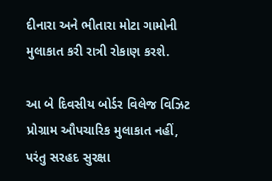દીનારા અને ભીતારા મોટા ગામોની મુલાકાત કરી રાત્રી રોકાણ કરશે.

આ બે દિવસીય બોર્ડર વિલેજ વિઝિટ પ્રોગ્રામ ઔપચારિક મુલાકાત નહીં, પરંતુ સરહદ સુરક્ષા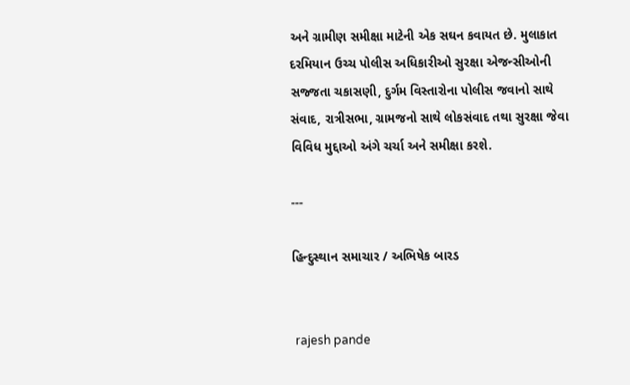અને ગ્રામીણ સમીક્ષા માટેની એક સઘન કવાયત છે. મુલાકાત દરમિયાન ઉચ્ચ પોલીસ અધિકારીઓ સુરક્ષા એજન્સીઓની સજ્જતા ચકાસણી, દુર્ગમ વિસ્તારોના પોલીસ જવાનો સાથે સંવાદ, રાત્રીસભા, ગ્રામજનો સાથે લોકસંવાદ તથા સુરક્ષા જેવા વિવિધ મુદ્દાઓ અંગે ચર્ચા અને સમીક્ષા કરશે.

---

હિન્દુસ્થાન સમાચાર / અભિષેક બારડ


 rajesh pande